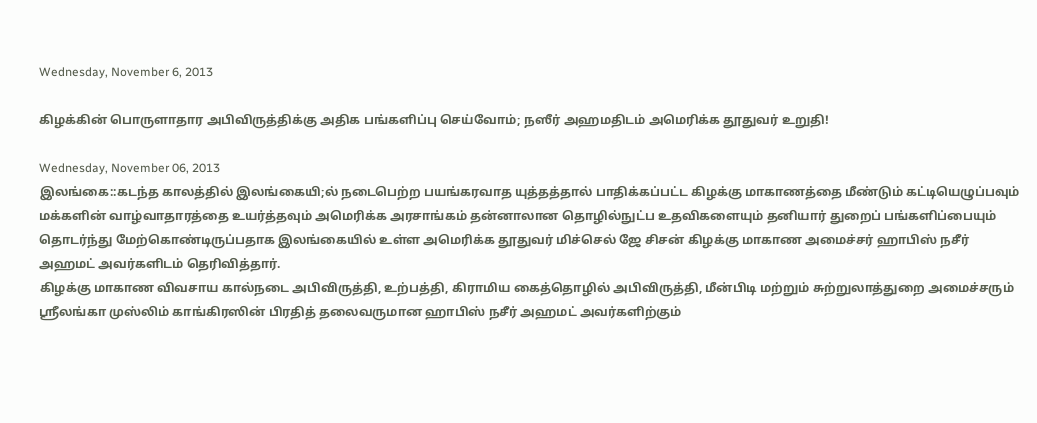Wednesday, November 6, 2013

கிழக்கின் பொருளாதார அபிவிருத்திக்கு அதிக பங்களிப்பு செய்வோம்; நஸீர் அஹமதிடம் அமெரிக்க தூதுவர் உறுதி!

Wednesday, November 06, 2013
இலங்கை::கடந்த காலத்தில் இலங்கையி;ல் நடைபெற்ற பயங்கரவாத யுத்தத்தால் பாதிக்கப்பட்ட கிழக்கு மாகாணத்தை மீண்டும் கட்டியெழுப்பவும் மக்களின் வாழ்வாதாரத்தை உயர்த்தவும் அமெரிக்க அரசாங்கம் தன்னாலான தொழில்நுட்ப உதவிகளையும் தனியார் துறைப் பங்களிப்பையும் தொடர்ந்து மேற்கொண்டிருப்பதாக இலங்கையில் உள்ள அமெரிக்க தூதுவர் மிச்செல் ஜே சிசன் கிழக்கு மாகாண அமைச்சர் ஹாபிஸ் நசீர் அஹமட் அவர்களிடம் தெரிவித்தார்.
கிழக்கு மாகாண விவசாய கால்நடை அபிவிருத்தி, உற்பத்தி, கிராமிய கைத்தொழில் அபிவிருத்தி, மீன்பிடி மற்றும் சுற்றுலாத்துறை அமைச்சரும் ஸ்ரீலங்கா முஸ்லிம் காங்கிரஸின் பிரதித் தலைவருமான ஹாபிஸ் நசீர் அஹமட் அவர்களிற்கும்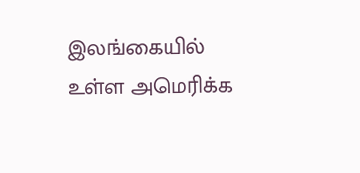இலங்கையில் உள்ள அமெரிக்க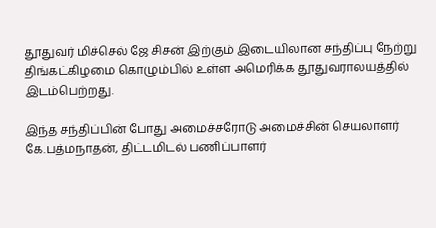தூதுவர் மிச்செல் ஜே சிசன் இற்கும் இடையிலான சந்திப்பு நேற்று திங்கட்கிழமை கொழும்பில் உள்ள அமெரிக்க தூதுவராலயத்தில் இடம்பெற்றது.

இந்த சந்திப்பின் போது அமைச்சரோடு அமைச்சின் செயலாளர் கே.பத்மநாதன், திட்டமிடல் பணிப்பாளர்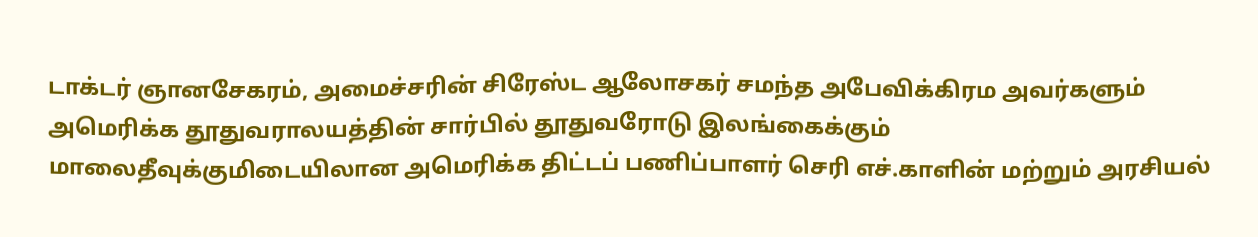டாக்டர் ஞானசேகரம், அமைச்சரின் சிரேஸ்ட ஆலோசகர் சமந்த அபேவிக்கிரம அவர்களும் அமெரிக்க தூதுவராலயத்தின் சார்பில் தூதுவரோடு இலங்கைக்கும் மாலைதீவுக்குமிடையிலான அமெரிக்க திட்டப் பணிப்பாளர் செரி எச்.காளின் மற்றும் அரசியல்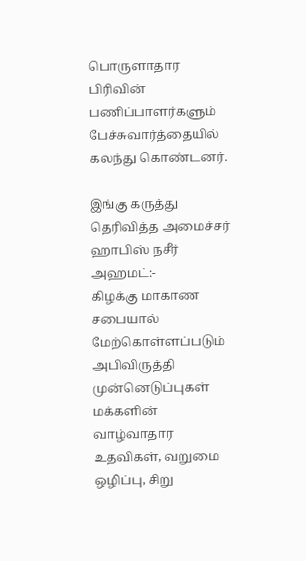பொருளாதார பிரிவின் பணிப்பாளர்களும் பேச்சுவார்த்தையில் கலந்து கொண்டனர்.

இங்கு கருத்து தெரிவித்த அமைச்சர் ஹாபிஸ் நசீர் அஹமட்:-
கிழக்கு மாகாண சபையால் மேற்கொள்ளப்படும் அபிவிருத்தி முன்னெடுப்புகள் மக்களின் வாழ்வாதார உதவிகள், வறுமை ஒழிப்பு, சிறு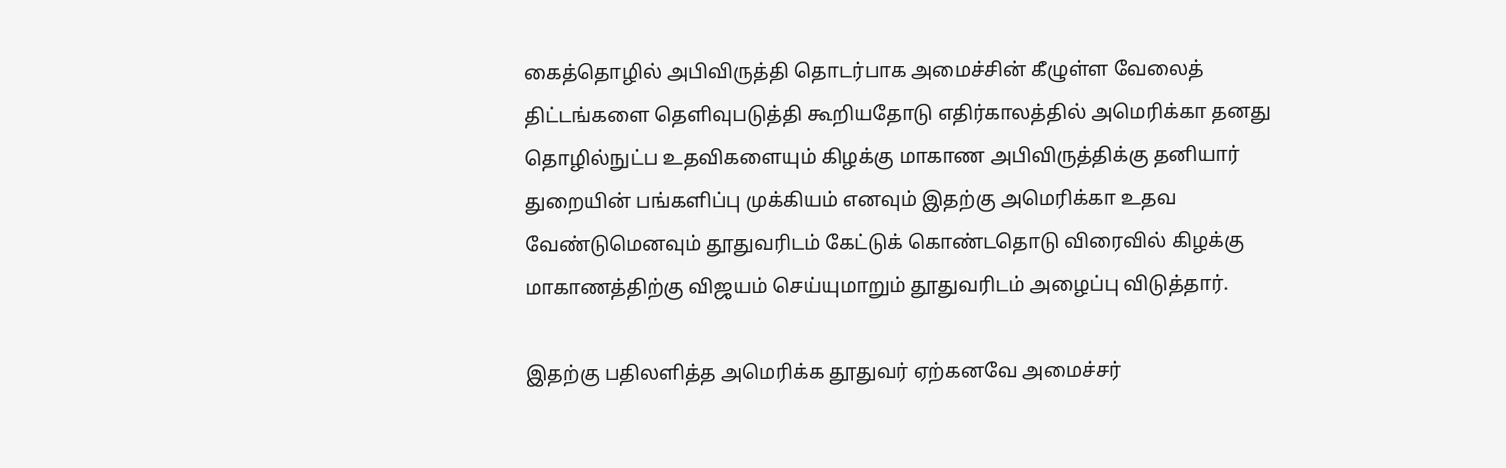கைத்தொழில் அபிவிருத்தி தொடர்பாக அமைச்சின் கீழுள்ள வேலைத் திட்டங்களை தெளிவுபடுத்தி கூறியதோடு எதிர்காலத்தில் அமெரிக்கா தனது தொழில்நுட்ப உதவிகளையும் கிழக்கு மாகாண அபிவிருத்திக்கு தனியார் துறையின் பங்களிப்பு முக்கியம் எனவும் இதற்கு அமெரிக்கா உதவ வேண்டுமெனவும் தூதுவரிடம் கேட்டுக் கொண்டதொடு விரைவில் கிழக்கு மாகாணத்திற்கு விஜயம் செய்யுமாறும் தூதுவரிடம் அழைப்பு விடுத்தார்.

இதற்கு பதிலளித்த அமெரிக்க தூதுவர் ஏற்கனவே அமைச்சர்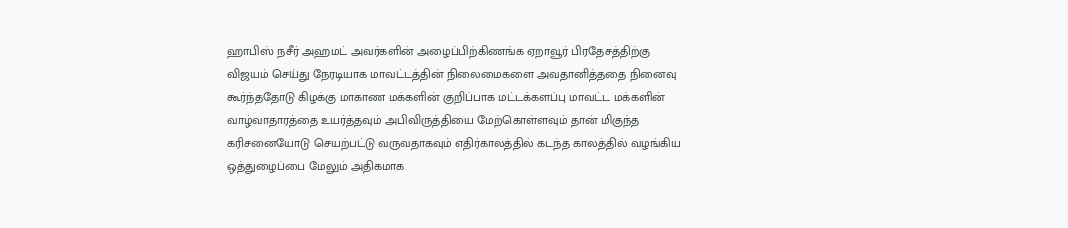ஹாபிஸ் நசீர் அஹமட் அவர்களின் அழைப்பிற்கிணங்க ஏறாவூர் பிரதேசத்திற்கு விஜயம் செய்து நேரடியாக மாவட்டத்தின் நிலைமைகளை அவதானித்ததை நினைவு கூர்ந்ததோடு கிழக்கு மாகாண மக்களின் குறிப்பாக மட்டக்களப்பு மாவட்ட மக்களின் வாழ்வாதாரத்தை உயர்த்தவும் அபிவிருத்தியை மேற்கொள்ளவும் தான் மிகுந்த கரிசனையோடு செயற்பட்டு வருவதாகவும் எதிர்காலத்தில் கடந்த காலத்தில் வழங்கிய ஒத்துழைப்பை மேலும் அதிகமாக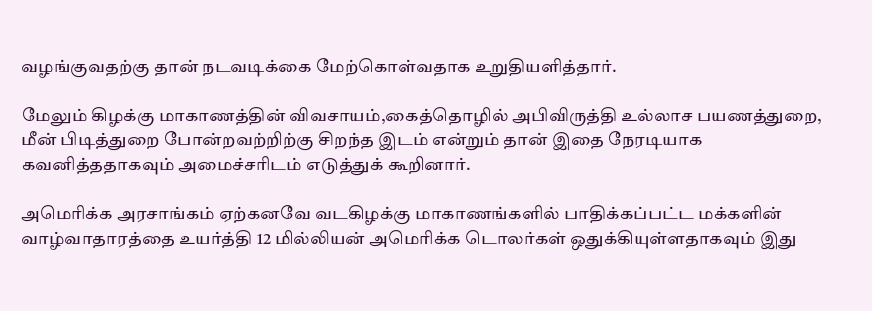வழங்குவதற்கு தான் நடவடிக்கை மேற்கொள்வதாக உறுதியளித்தார்.

மேலும் கிழக்கு மாகாணத்தின் விவசாயம்,கைத்தொழில் அபிவிருத்தி உல்லாச பயணத்துறை, மீன் பிடித்துறை போன்றவற்றிற்கு சிறந்த இடம் என்றும் தான் இதை நேரடியாக கவனித்ததாகவும் அமைச்சரிடம் எடுத்துக் கூறினார்.

அமெரிக்க அரசாங்கம் ஏற்கனவே வடகிழக்கு மாகாணங்களில் பாதிக்கப்பட்ட மக்களின் வாழ்வாதாரத்தை உயர்த்தி 12 மில்லியன் அமெரிக்க டொலர்கள் ஒதுக்கியுள்ளதாகவும் இது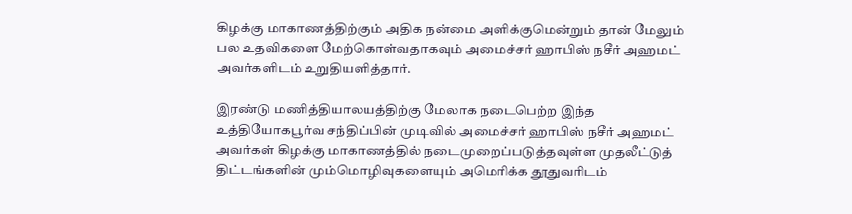கிழக்கு மாகாணத்திற்கும் அதிக நன்மை அளிக்குமென்றும் தான் மேலும் பல உதவிகளை மேற்கொள்வதாகவும் அமைச்சர் ஹாபிஸ் நசீர் அஹமட் அவர்களிடம் உறுதியளித்தார்.

இரண்டு மணித்தியாலயத்திற்கு மேலாக நடைபெற்ற இந்த உத்தியோகபூர்வ சந்திப்பின் முடிவில் அமைச்சர் ஹாபிஸ் நசீர் அஹமட் அவர்கள் கிழக்கு மாகாணத்தில் நடைமுறைப்படுத்தவுள்ள முதலீட்டுத் திட்டங்களின் மும்மொழிவுகளையும் அமெரிக்க தூதுவரிடம்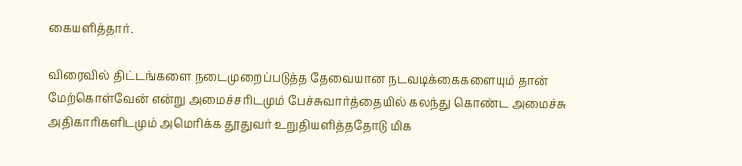கையளித்தார்.

விரைவில் திட்டங்களை நடைமுறைப்படுத்த தேவையான நடவடிக்கைகளையும் தான் மேற்கொள்வேன் என்று அமைச்சரிடமும் பேச்சுவார்த்தையில் கலந்து கொண்ட அமைச்சு அதிகாரிகளிடமும் அமெரிக்க தூதுவர் உறுதியளித்ததோடு மிக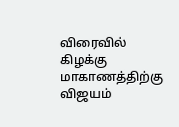விரைவில் கிழக்கு மாகாணத்திற்கு விஜயம்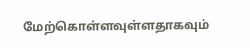மேற்கொள்ளவுள்ளதாகவும்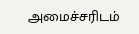அமைச்சரிடம்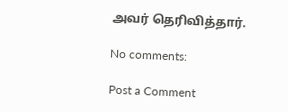அவர் தெரிவித்தார்.

No comments:

Post a Comment